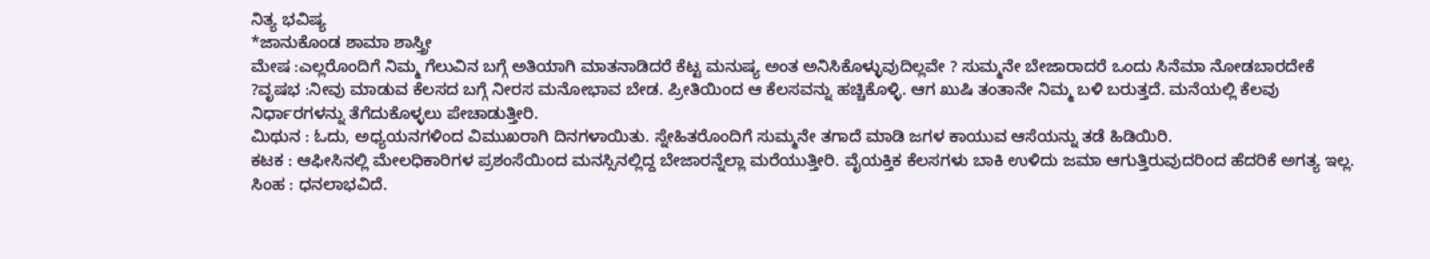ನಿತ್ಯ ಭವಿಷ್ಯ
*ಜಾನುಕೊಂಡ ಶಾಮಾ ಶಾಸ್ತ್ರೀ
ಮೇಷ :ಎಲ್ಲರೊಂದಿಗೆ ನಿಮ್ಮ ಗೆಲುವಿನ ಬಗ್ಗೆ ಅತಿಯಾಗಿ ಮಾತನಾಡಿದರೆ ಕೆಟ್ಟ ಮನುಷ್ಯ ಅಂತ ಅನಿಸಿಕೊಳ್ಳುವುದಿಲ್ಲವೇ ? ಸುಮ್ಮನೇ ಬೇಜಾರಾದರೆ ಒಂದು ಸಿನೆಮಾ ನೋಡಬಾರದೇಕೆ ?ವೃಷಭ :ನೀವು ಮಾಡುವ ಕೆಲಸದ ಬಗ್ಗೆ ನೀರಸ ಮನೋಭಾವ ಬೇಡ. ಪ್ರೀತಿಯಿಂದ ಆ ಕೆಲಸವನ್ನು ಹಚ್ಚಿಕೊಳ್ಳಿ. ಆಗ ಖುಷಿ ತಂತಾನೇ ನಿಮ್ಮ ಬಳಿ ಬರುತ್ತದೆ. ಮನೆಯಲ್ಲಿ ಕೆಲವು ನಿರ್ಧಾರಗಳನ್ನು ತೆಗೆದುಕೊಳ್ಳಲು ಪೇಚಾಡುತ್ತೀರಿ.
ಮಿಥುನ : ಓದು, ಅಧ್ಯಯನಗಳಿಂದ ವಿಮುಖರಾಗಿ ದಿನಗಳಾಯಿತು. ಸ್ನೇಹಿತರೊಂದಿಗೆ ಸುಮ್ಮನೇ ತಗಾದೆ ಮಾಡಿ ಜಗಳ ಕಾಯುವ ಆಸೆಯನ್ನು ತಡೆ ಹಿಡಿಯಿರಿ.
ಕಟಕ : ಆಫೀಸಿನಲ್ಲಿ ಮೇಲಧಿಕಾರಿಗಳ ಪ್ರಶಂಸೆಯಿಂದ ಮನಸ್ಸಿನಲ್ಲಿದ್ದ ಬೇಜಾರನ್ನೆಲ್ಲಾ ಮರೆಯುತ್ತೀರಿ. ವೈಯಕ್ತಿಕ ಕೆಲಸಗಳು ಬಾಕಿ ಉಳಿದು ಜಮಾ ಆಗುತ್ತಿರುವುದರಿಂದ ಹೆದರಿಕೆ ಅಗತ್ಯ ಇಲ್ಲ.
ಸಿಂಹ : ಧನಲಾಭವಿದೆ.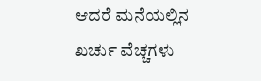ಆದರೆ ಮನೆಯಲ್ಲಿನ ಖರ್ಚು ವೆಚ್ಚಗಳು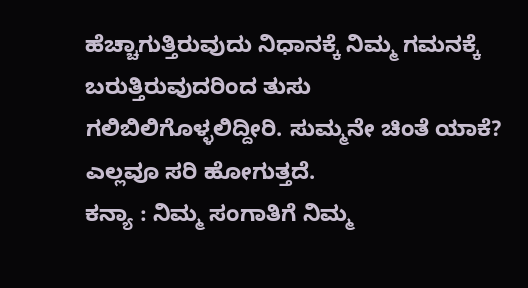ಹೆಚ್ಚಾಗುತ್ತಿರುವುದು ನಿಧಾನಕ್ಕೆ ನಿಮ್ಮ ಗಮನಕ್ಕೆ ಬರುತ್ತಿರುವುದರಿಂದ ತುಸು ಗಲಿಬಿಲಿಗೊಳ್ಳಲಿದ್ದೀರಿ. ಸುಮ್ಮನೇ ಚಿಂತೆ ಯಾಕೆ? ಎಲ್ಲವೂ ಸರಿ ಹೋಗುತ್ತದೆ.
ಕನ್ಯಾ : ನಿಮ್ಮ ಸಂಗಾತಿಗೆ ನಿಮ್ಮ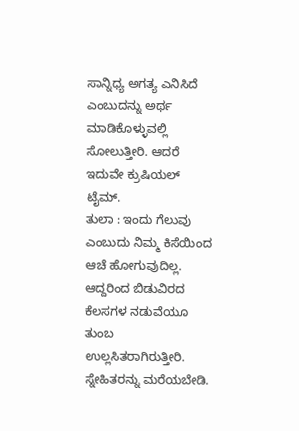ಸಾನ್ನಿಧ್ಯ ಅಗತ್ಯ ಎನಿಸಿದೆ ಎಂಬುದನ್ನು ಅರ್ಥ ಮಾಡಿಕೊಳ್ಳುವಲ್ಲಿ ಸೋಲುತ್ತೀರಿ. ಆದರೆ ಇದುವೇ ಕ್ರುಷಿಯಲ್ ಟೈಮ್.
ತುಲಾ : ಇಂದು ಗೆಲುವು ಎಂಬುದು ನಿಮ್ಮ ಕಿಸೆಯಿಂದ ಆಚೆ ಹೋಗುವುದಿಲ್ಲ. ಆದ್ದರಿಂದ ಬಿಡುವಿರದ ಕೆಲಸಗಳ ನಡುವೆಯೂ ತುಂಬ ಉಲ್ಲಸಿತರಾಗಿರುತ್ತೀರಿ. ಸ್ನೇಹಿತರನ್ನು ಮರೆಯಬೇಡಿ.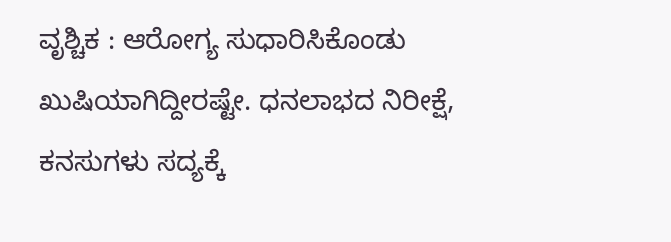ವೃಶ್ಚಿಕ : ಆರೋಗ್ಯ ಸುಧಾರಿಸಿಕೊಂಡು ಖುಷಿಯಾಗಿದ್ದೀರಷ್ಟೇ. ಧನಲಾಭದ ನಿರೀಕ್ಷೆ, ಕನಸುಗಳು ಸದ್ಯಕ್ಕೆ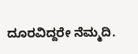ದೂರವಿದ್ದರೇ ನೆಮ್ಮದಿ.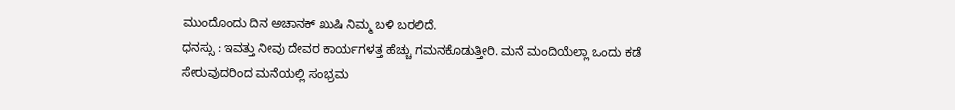ಮುಂದೊಂದು ದಿನ ಅಚಾನಕ್ ಖುಷಿ ನಿಮ್ಮ ಬಳಿ ಬರಲಿದೆ.
ಧನಸ್ಸು : ಇವತ್ತು ನೀವು ದೇವರ ಕಾರ್ಯಗಳತ್ತ ಹೆಚ್ಚು ಗಮನಕೊಡುತ್ತೀರಿ. ಮನೆ ಮಂದಿಯೆಲ್ಲಾ ಒಂದು ಕಡೆ ಸೇರುವುದರಿಂದ ಮನೆಯಲ್ಲಿ ಸಂಭ್ರಮ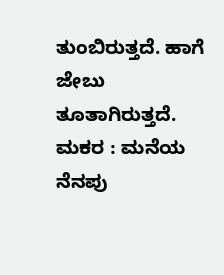ತುಂಬಿರುತ್ತದೆ. ಹಾಗೆ ಜೇಬು ತೂತಾಗಿರುತ್ತದೆ.
ಮಕರ : ಮನೆಯ ನೆನಪು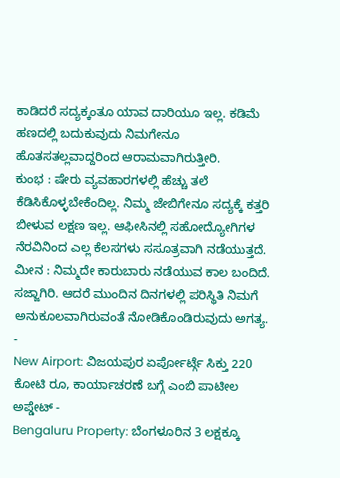ಕಾಡಿದರೆ ಸದ್ಯಕ್ಕಂತೂ ಯಾವ ದಾರಿಯೂ ಇಲ್ಲ. ಕಡಿಮೆ ಹಣದಲ್ಲಿ ಬದುಕುವುದು ನಿಮಗೇನೂ ಹೊತಸತಲ್ಲವಾದ್ದರಿಂದ ಆರಾಮವಾಗಿರುತ್ತೀರಿ.
ಕುಂಭ : ಷೇರು ವ್ಯವಹಾರಗಳಲ್ಲಿ ಹೆಚ್ಚು ತಲೆ ಕೆಡಿಸಿಕೊಳ್ಳಬೇಕೆಂದಿಲ್ಲ. ನಿಮ್ಮ ಜೇಬಿಗೇನೂ ಸದ್ಯಕ್ಕೆ ಕತ್ತರಿ ಬೀಳುವ ಲಕ್ಷಣ ಇಲ್ಲ. ಆಫೀಸಿನಲ್ಲಿ ಸಹೋದ್ಯೋಗಿಗಳ ನೆರವಿನಿಂದ ಎಲ್ಲ ಕೆಲಸಗಳು ಸಸೂತ್ರವಾಗಿ ನಡೆಯುತ್ತದೆ.
ಮೀನ : ನಿಮ್ಮದೇ ಕಾರುಬಾರು ನಡೆಯುವ ಕಾಲ ಬಂದಿದೆ. ಸಜ್ಜಾಗಿರಿ. ಆದರೆ ಮುಂದಿನ ದಿನಗಳಲ್ಲಿ ಪರಿಸ್ಥಿತಿ ನಿಮಗೆ ಅನುಕೂಲವಾಗಿರುವಂತೆ ನೋಡಿಕೊಂಡಿರುವುದು ಅಗತ್ಯ.
-
New Airport: ವಿಜಯಪುರ ಏರ್ಪೋರ್ಟ್ಗೆ ಸಿಕ್ತು 220 ಕೋಟಿ ರೂ, ಕಾರ್ಯಾಚರಣೆ ಬಗ್ಗೆ ಎಂಬಿ ಪಾಟೀಲ ಅಪ್ಡೇಟ್ -
Bengaluru Property: ಬೆಂಗಳೂರಿನ 3 ಲಕ್ಷಕ್ಕೂ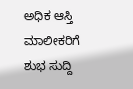ಅಧಿಕ ಆಸ್ತಿ ಮಾಲೀಕರಿಗೆ ಶುಭ ಸುದ್ದಿ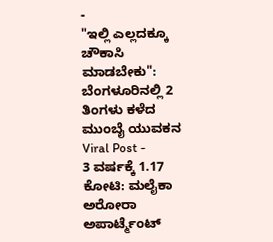-
"ಇಲ್ಲಿ ಎಲ್ಲದಕ್ಕೂ ಚೌಕಾಸಿ ಮಾಡಬೇಕು": ಬೆಂಗಳೂರಿನಲ್ಲಿ 2 ತಿಂಗಳು ಕಳೆದ ಮುಂಬೈ ಯುವಕನ Viral Post -
3 ವರ್ಷಕ್ಕೆ 1.17 ಕೋಟಿ: ಮಲೈಕಾ ಅರೋರಾ ಅಪಾರ್ಟ್ಮೆಂಟ್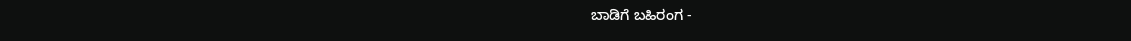ಬಾಡಿಗೆ ಬಹಿರಂಗ -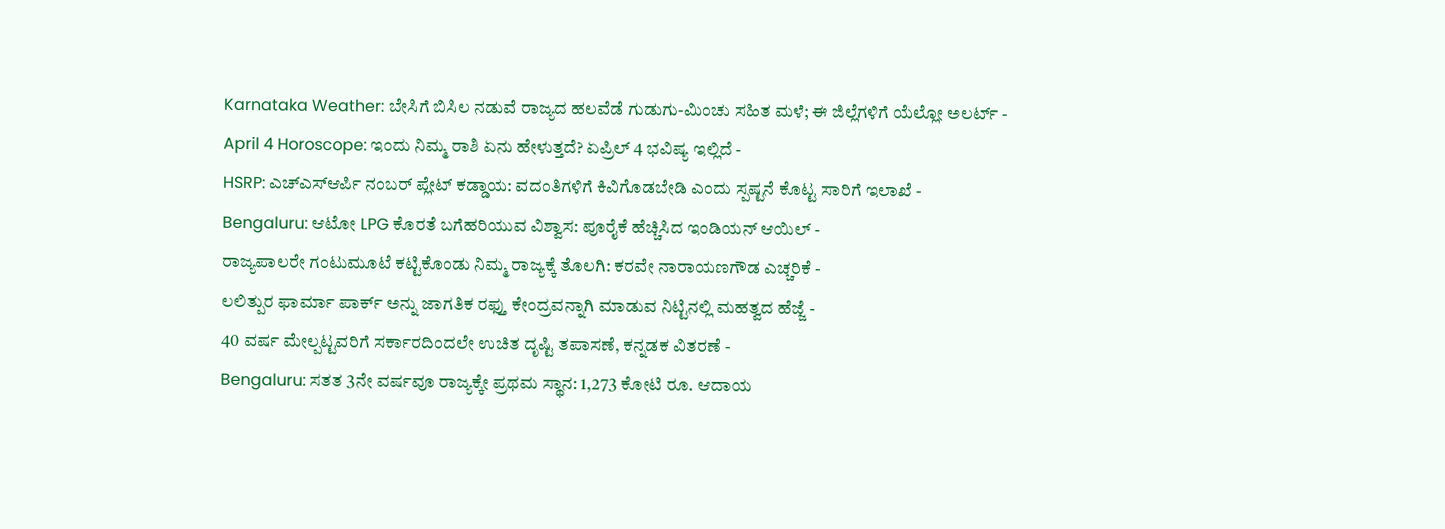Karnataka Weather: ಬೇಸಿಗೆ ಬಿಸಿಲ ನಡುವೆ ರಾಜ್ಯದ ಹಲವೆಡೆ ಗುಡುಗು-ಮಿಂಚು ಸಹಿತ ಮಳೆ; ಈ ಜಿಲ್ಲೆಗಳಿಗೆ ಯೆಲ್ಲೋ ಅಲರ್ಟ್ -
April 4 Horoscope: ಇಂದು ನಿಮ್ಮ ರಾಶಿ ಏನು ಹೇಳುತ್ತದೆ? ಏಪ್ರಿಲ್ 4 ಭವಿಷ್ಯ ಇಲ್ಲಿದೆ -
HSRP: ಎಚ್ಎಸ್ಆರ್ಪಿ ನಂಬರ್ ಪ್ಲೇಟ್ ಕಡ್ಡಾಯ: ವದಂತಿಗಳಿಗೆ ಕಿವಿಗೊಡಬೇಡಿ ಎಂದು ಸ್ಪಷ್ಟನೆ ಕೊಟ್ಟ ಸಾರಿಗೆ ಇಲಾಖೆ -
Bengaluru: ಆಟೋ LPG ಕೊರತೆ ಬಗೆಹರಿಯುವ ವಿಶ್ವಾಸ: ಪೂರೈಕೆ ಹೆಚ್ಚಿಸಿದ ಇಂಡಿಯನ್ ಆಯಿಲ್ -
ರಾಜ್ಯಪಾಲರೇ ಗಂಟುಮೂಟೆ ಕಟ್ಟಿಕೊಂಡು ನಿಮ್ಮ ರಾಜ್ಯಕ್ಕೆ ತೊಲಗಿ: ಕರವೇ ನಾರಾಯಣಗೌಡ ಎಚ್ಚರಿಕೆ -
ಲಲಿತ್ಪುರ ಫಾರ್ಮಾ ಪಾರ್ಕ್ ಅನ್ನು ಜಾಗತಿಕ ರಫ್ತು ಕೇಂದ್ರವನ್ನಾಗಿ ಮಾಡುವ ನಿಟ್ಟಿನಲ್ಲಿ ಮಹತ್ವದ ಹೆಜ್ಜೆ -
40 ವರ್ಷ ಮೇಲ್ಪಟ್ಟವರಿಗೆ ಸರ್ಕಾರದಿಂದಲೇ ಉಚಿತ ದೃಷ್ಟಿ ತಪಾಸಣೆ, ಕನ್ನಡಕ ವಿತರಣೆ -
Bengaluru: ಸತತ 3ನೇ ವರ್ಷವೂ ರಾಜ್ಯಕ್ಕೇ ಪ್ರಥಮ ಸ್ಥಾನ: 1,273 ಕೋಟಿ ರೂ. ಆದಾಯ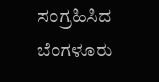ಸಂಗ್ರಹಿಸಿದ ಬೆಂಗಳೂರು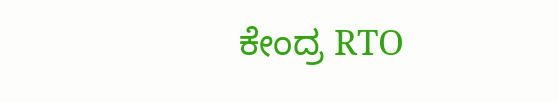ಕೇಂದ್ರ RTO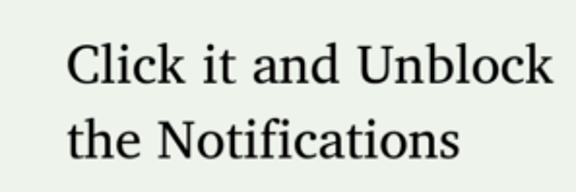Click it and Unblock the Notifications